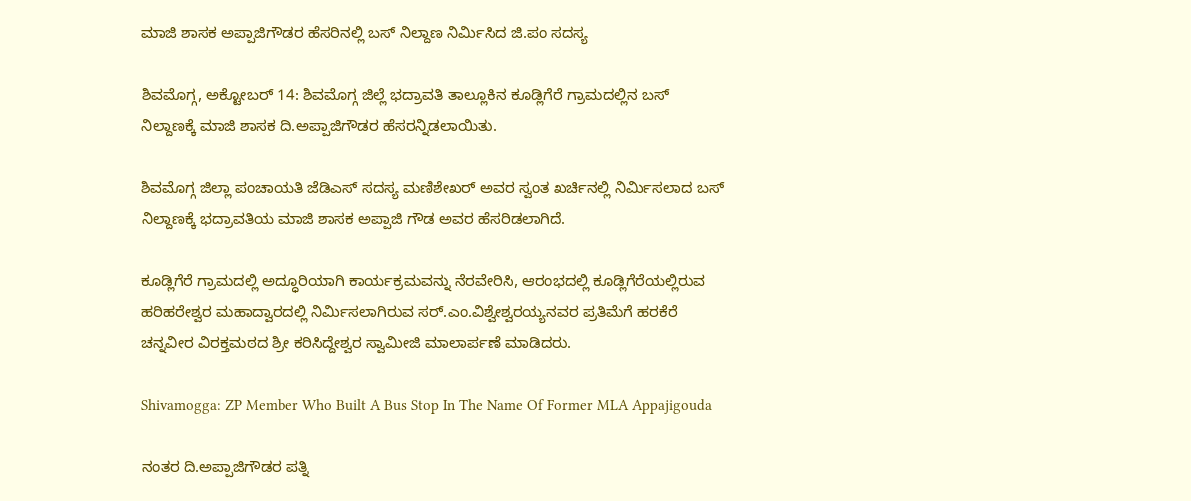ಮಾಜಿ ಶಾಸಕ ಅಪ್ಪಾಜಿಗೌಡರ ಹೆಸರಿನಲ್ಲಿ ಬಸ್ ನಿಲ್ದಾಣ‌ ನಿರ್ಮಿಸಿದ ಜಿ.ಪಂ ಸದಸ್ಯ

ಶಿವಮೊಗ್ಗ, ಅಕ್ಟೋಬರ್ 14: ಶಿವಮೊಗ್ಗ ಜಿಲ್ಲೆ ಭದ್ರಾವತಿ ತಾಲ್ಲೂಕಿನ ಕೂಡ್ಲಿಗೆರೆ ಗ್ರಾಮದಲ್ಲಿನ ಬಸ್ ನಿಲ್ದಾಣಕ್ಕೆ ಮಾಜಿ ಶಾಸಕ ದಿ.ಅಪ್ಪಾಜಿಗೌಡರ ಹೆಸರನ್ನಿಡಲಾಯಿತು.

ಶಿವಮೊಗ್ಗ ಜಿಲ್ಲಾ ಪಂಚಾಯತಿ ಜೆಡಿಎಸ್ ಸದಸ್ಯ ಮಣಿಶೇಖರ್ ಅವರ ಸ್ವಂತ ಖರ್ಚಿನಲ್ಲಿ ನಿರ್ಮಿಸಲಾದ ಬಸ್ ನಿಲ್ದಾಣಕ್ಕೆ ಭದ್ರಾವತಿಯ ಮಾಜಿ ಶಾಸಕ ಅಪ್ಪಾಜಿ ಗೌಡ ಅವರ ಹೆಸರಿಡಲಾಗಿದೆ.

ಕೂಡ್ಲಿಗೆರೆ ಗ್ರಾಮದಲ್ಲಿ ಅದ್ಧೂರಿಯಾಗಿ ಕಾರ್ಯಕ್ರಮವನ್ನು ನೆರವೇರಿಸಿ, ಆರಂಭದಲ್ಲಿ ಕೂಡ್ಲಿಗೆರೆಯಲ್ಲಿರುವ ಹರಿಹರೇಶ್ವರ ಮಹಾದ್ವಾರದಲ್ಲಿ ನಿರ್ಮಿಸಲಾಗಿರುವ ಸರ್.ಎಂ.ವಿಶ್ವೇಶ್ವರಯ್ಯನವರ ಪ್ರತಿಮೆಗೆ ಹರಕೆರೆ ಚನ್ನವೀರ ವಿರಕ್ತಮಠದ ಶ್ರೀ ಕರಿಸಿದ್ದೇಶ್ವರ ಸ್ವಾಮೀಜಿ ಮಾಲಾರ್ಪಣೆ ಮಾಡಿದರು.

Shivamogga: ZP Member Who Built A Bus Stop In The Name Of Former MLA Appajigouda

ನಂತರ ದಿ.ಅಪ್ಪಾಜಿಗೌಡರ ಪತ್ನಿ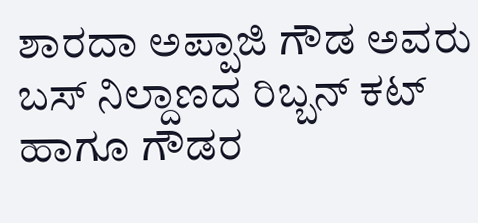ಶಾರದಾ ಅಪ್ಪಾಜಿ ಗೌಡ ಅವರು ಬಸ್ ನಿಲ್ದಾಣದ ರಿಬ್ಬನ್ ಕಟ್ ಹಾಗೂ ಗೌಡರ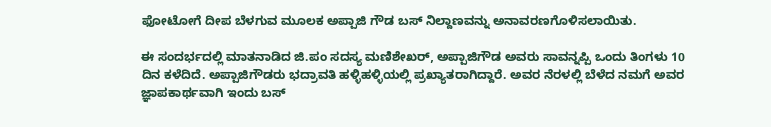ಫೋಟೋಗೆ ದೀಪ ಬೆಳಗುವ ಮೂಲಕ ಅಪ್ಪಾಜಿ ಗೌಡ ಬಸ್ ನಿಲ್ದಾಣವನ್ನು ಅನಾವರಣಗೊಳಿಸಲಾಯಿತು.

ಈ ಸಂದರ್ಭದಲ್ಲಿ ಮಾತನಾಡಿದ ಜಿ.ಪಂ ಸದಸ್ಯ ಮಣಿಶೇಖರ್, ಅಪ್ಪಾಜಿಗೌಡ ಅವರು ಸಾವನ್ನಪ್ಪಿ ಒಂದು ತಿಂಗಳು 10 ದಿನ ಕಳೆದಿದೆ. ಅಪ್ಪಾಜಿಗೌಡರು ಭದ್ರಾವತಿ ಹಳ್ಳಿಹಳ್ಳಿಯಲ್ಲಿ ಪ್ರಖ್ಯಾತರಾಗಿದ್ದಾರೆ. ಅವರ ನೆರಳಲ್ಲಿ ಬೆಳೆದ ನಮಗೆ ಅವರ ಜ್ಞಾಪಕಾರ್ಥವಾಗಿ ಇಂದು ಬಸ್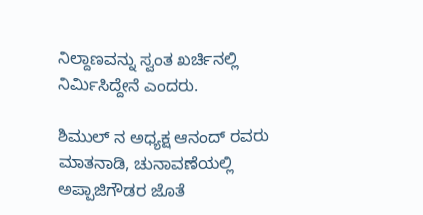ನಿಲ್ದಾಣವನ್ನು ಸ್ವಂತ ಖರ್ಚಿನಲ್ಲಿ ನಿರ್ಮಿಸಿದ್ದೇನೆ ಎಂದರು.

ಶಿಮುಲ್ ನ ಅಧ್ಯಕ್ಷ ಆನಂದ್ ರವರು ಮಾತನಾಡಿ, ಚುನಾವಣೆಯಲ್ಲಿ ಅಪ್ಪಾಜಿಗೌಡರ ಜೊತೆ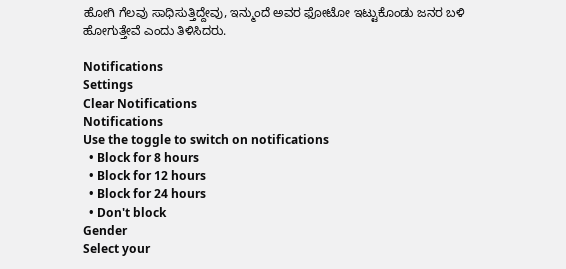ಹೋಗಿ ಗೆಲವು ಸಾಧಿಸುತ್ತಿದ್ದೇವು, ಇನ್ಮುಂದೆ ಅವರ ಫೋಟೋ ಇಟ್ಟುಕೊಂಡು ಜನರ ಬಳಿ ಹೋಗುತ್ತೇವೆ ಎಂದು ತಿಳಿಸಿದರು.

Notifications
Settings
Clear Notifications
Notifications
Use the toggle to switch on notifications
  • Block for 8 hours
  • Block for 12 hours
  • Block for 24 hours
  • Don't block
Gender
Select your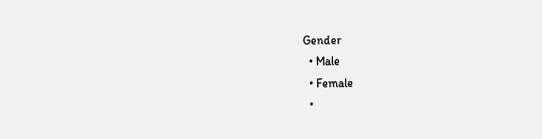Gender
  • Male
  • Female
  •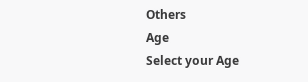Others
Age
Select your Age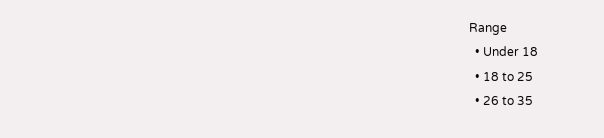Range
  • Under 18
  • 18 to 25
  • 26 to 35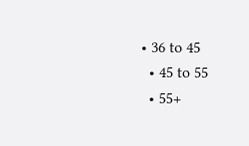• 36 to 45
  • 45 to 55
  • 55+